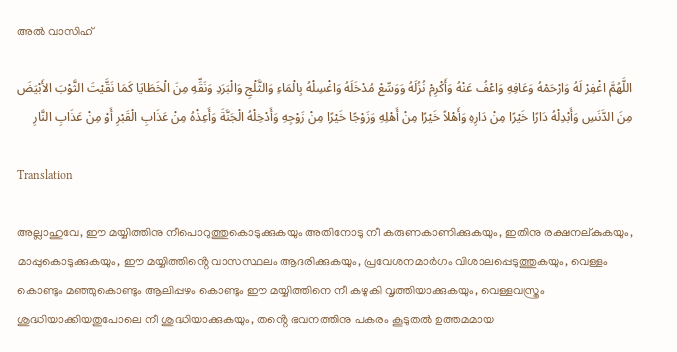അൽ വാസിഹ്

اللَّهُمَّ اغْفِرْ لَهُ وَارْحَمْهُ وَعَافِهِ وَاعْفُ عَنْهُ وَأَكْرِمْ نُزُلَهُ وَوَسِّعْ مُدْخَلَهُ وَاغْسِلْهُ بِالْمَاءِ وَالثَّلْجِ وَالْبَرَدِ وَنَقِّهِ مِنَ الْخَطَايَا كَمَا نَقَّيْتَ الثَّوْبَ الأَبْيَضَ مِنَ الدَّنَسِ وَأَبْدِلْهُ دَارًا خَيْرًا مِنْ دَارِهِ وَأَهْلاً خَيْرًا مِنْ أَهْلِهِ وَزَوْجًا خَيْرًا مِنْ زَوْجِهِ وَأَدْخِلْهُ الْجَنَّةَ وَأَعِذْهُ مِنْ عَذَابِ الْقَبْرِ أَوْ مِنْ عَذَابِ النَّارِ

Translation

അല്ലാഹുവേ, ഈ മയ്യിത്തിനു നീപൊറുത്തുകൊടുക്കുകയും അതിനോടു നീ കരുണകാണിക്കുകയും, ഇതിനു രക്ഷനല്കുകയും, മാപ്പുകൊടുക്കുകയും, ഈ മയ്യിത്തിൻ്റെ വാസസ്ഥലം ആദരിക്കുകയും, പ്രവേശനമാര്‍ഗം വിശാലപ്പെടുത്തുകയും, വെള്ളം കൊണ്ടും മഞ്ഞുകൊണ്ടും ആലിപ്പഴം കൊണ്ടും ഈ മയ്യിത്തിനെ നീ കഴുകി വൃത്തിയാക്കുകയും, വെള്ളവസ്ത്രം ശുദ്ധിയാക്കിയതുപോലെ നീ ശുദ്ധിയാക്കുകയും, തൻ്റെ ഭവനത്തിനു പകരം കൂടുതല്‍ ഉത്തമമായ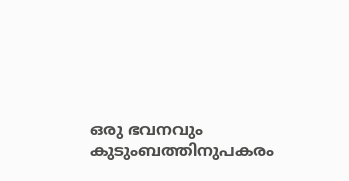ഒരു ഭവനവും കുടുംബത്തിനുപകരം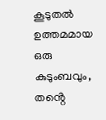കൂടുതല്‍ ഉത്തമമായ ഒരു കുടുംബവും, തൻ്റെ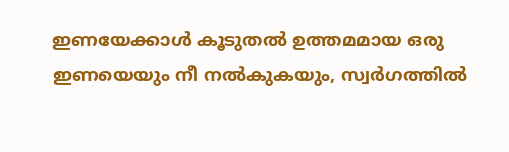ഇണയേക്കാള്‍ കൂടുതല്‍ ഉത്തമമായ ഒരു ഇണയെയും നീ നല്‍കുകയും, സ്വര്‍ഗത്തില്‍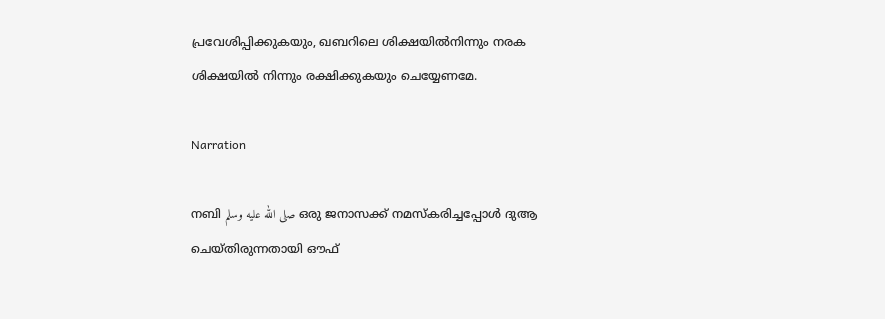പ്രവേശിപ്പിക്കുകയും, ഖബറിലെ ശിക്ഷയില്‍നിന്നും നരക ശിക്ഷയില്‍ നിന്നും രക്ഷിക്കുകയും ചെയ്യേണമേ.

Narration

നബി صلى الله عليه وسلم ഒരു ജനാസക്ക് നമസ്കരിച്ചപ്പോള്‍ ദുആ ചെയ്തിരുന്നതായി ഔഫ്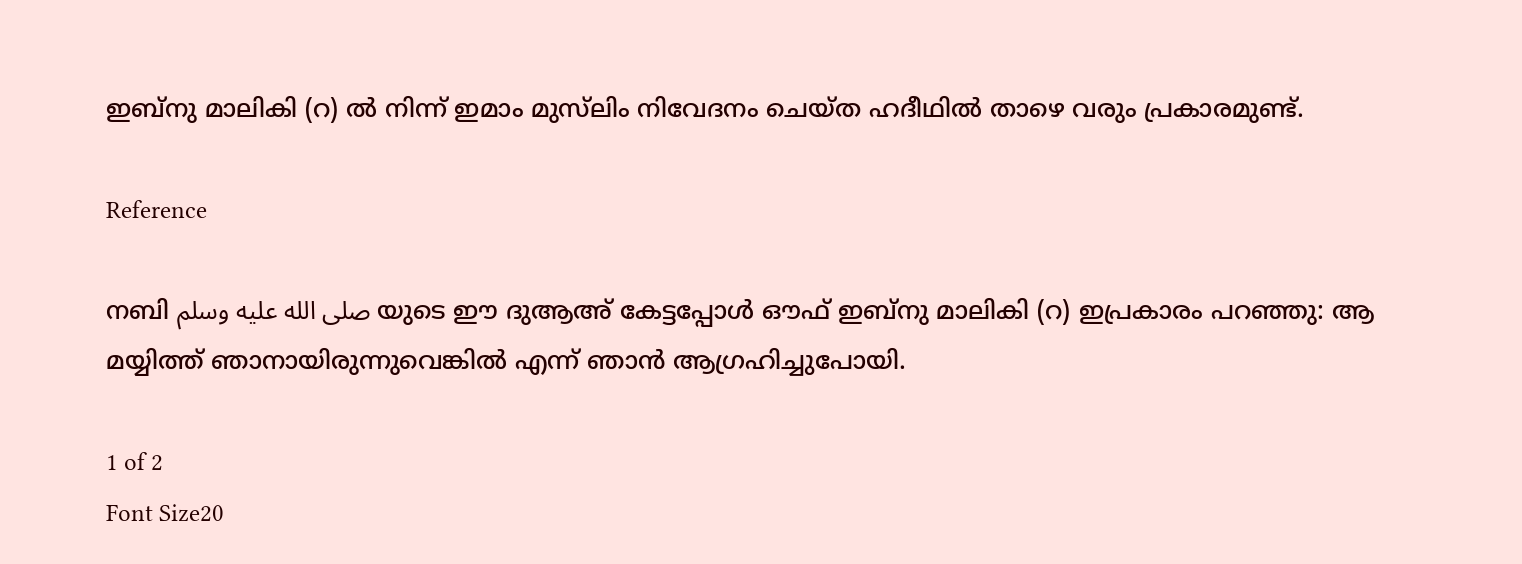ഇബ്നു മാലികി (റ) ല്‍ നിന്ന് ഇമാം മുസ്‌ലിം നിവേദനം ചെയ്ത ഹദീഥില്‍ താഴെ വരും പ്രകാരമുണ്ട്.

Reference

നബി صلى الله عليه وسلم യുടെ ഈ ദുആഅ് കേട്ടപ്പോള്‍ ഔഫ് ഇബ്നു മാലികി (റ) ഇപ്രകാരം പറഞ്ഞു: ആ മയ്യിത്ത് ഞാനായിരുന്നുവെങ്കില്‍ എന്ന് ഞാന്‍ ആഗ്രഹിച്ചുപോയി.

1 of 2
Font Size20